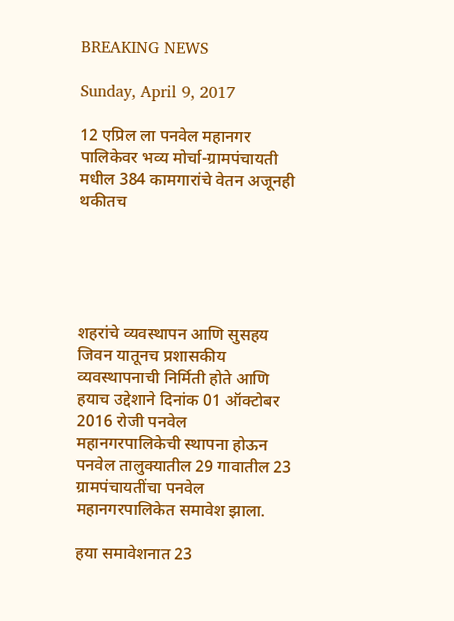BREAKING NEWS

Sunday, April 9, 2017

12 एप्रिल ला पनवेल महानगर पालिकेवर भव्य मोर्चा-ग्रामपंचायती मधील 384 कामगारांचे वेतन अजूनही थकीतच





शहरांचे व्यवस्थापन आणि सुसहय  जिवन यातूनच प्रशासकीय व्यवस्थापनाची निर्मिती होते आणि हयाच उद्देशाने दिनांक 01 ऑक्टोबर 2016 रोजी पनवेल महानगरपालिकेची स्थापना होऊन पनवेल तालुक्यातील 29 गावातील 23 ग्रामपंचायतींचा पनवेल महानगरपालिकेत समावेश झाला.

हया समावेशनात 23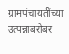ग्रामपंचायतींच्या उत्पन्नाबरोबर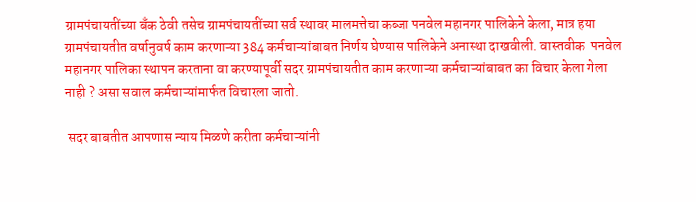ग्रामपंचायतींच्या बँक ठेवी तसेच ग्रामपंचायतींच्या सर्व स्थावर मालमत्तेचा कब्जा पनवेल महानगर पालिकेने केला, मात्र हया ग्रामपंचायतीत वर्षानुवर्ष काम करणाऱ्या 384 कर्मचाऱ्यांबाबत निर्णय घेण्यास पालिकेने अनास्था दाखवीली. वास्तवीक  पनवेल महानगर पालिका स्थापन करताना वा करण्यापूर्वी सदर ग्रामपंचायतीत काम करणाऱ्या कर्मचाऱ्यांबाबत का विचार केला गेला नाही ? असा सवाल कर्मचाऱ्यांमार्फत विचारला जातो.

 सदर बाबतीत आपणास न्याय मिळणे करीता कर्मचाऱ्यांनी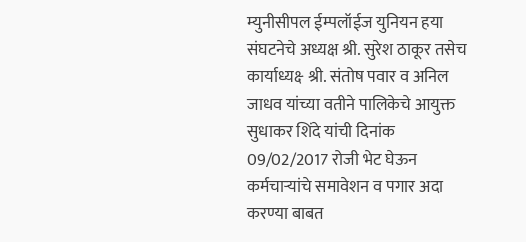म्युनीसीपल ईम्पलॉईज युनियन हया संघटनेचे अध्यक्ष श्री. सुरेश ठाकूर तसेच कार्याध्यक्ष्‍  श्री. संतोष पवार व अनिल जाधव यांच्या वतीने पालिकेचे आयुक्त सुधाकर शिंदे यांची दिनांक 09/02/2017 रोजी भेट घेऊन कर्मचाऱ्यांचे समावेशन व पगार अदा करण्या बाबत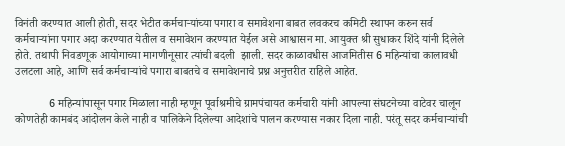विनंती करण्यात आली होती, सदर भेटीत कर्मचाऱ्यांच्या पगारा व समावेशना बाबत लवकरच कमिटी स्थापन करुन सर्व कर्मचाऱ्यांना पगार अदा करण्यात येतील व समावेशन करण्यात येईल असे आश्वासन मा. आयुक्त श्री सुधाकर शिंदे यांनी दिलेले होते. तथापी निवडणूक आयोगाच्या मागणीनूसार त्यांची बदली  झाली. सदर काळावधीस आजमितीस 6 महिन्यांचा कालावधी उलटला आहे, आणि सर्व कर्मचाऱ्यांचे पगारा बाबतचे व समावेशनाचे प्रश्न अनुत्तरीत राहिले आहेत.

            6 महिन्यांपासून पगार मिळाला नाही म्हणून पूर्वाश्रमीचे ग्रामपंचायत कर्मचारी यांनी आपल्या संघटनेच्या वाटेवर चालून कोणतेही कामबंद आंदोलन केले नाही व पालिकेने दिलेल्या आदेशांचे पालन करण्यास नकार दिला नाही. परंतू सदर कर्मचाऱ्यांची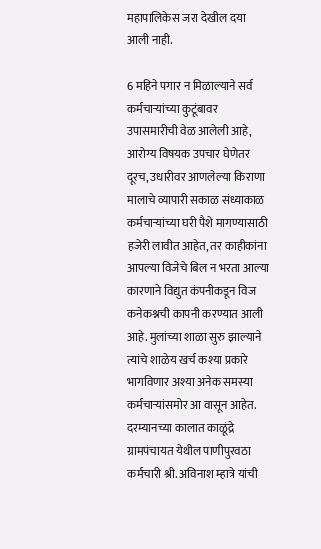महापालिकेस जरा देखील दया आली नाही.

6 महिने पगार न मिळाल्याने सर्व कर्मचाऱ्यांच्या कुटूंबावर उपासमारीची वेळ आलेली आहे, आरोग्य विषयक उपचार घेणेतर दूरच, उधारीवर आणलेल्या किराणा मालाचे व्यापारी सकाळ संध्याकाळ कर्मचाऱ्यांच्या घरी पैशे मागण्यासाठी हजेरी लावीत आहेत, तर काहीकांना आपल्या विजेचे बिल न भरता आल्या कारणाने विद्युत कंपनीकडून विज कनेकश्नची कापनी करण्यात आली आहे. मुलांच्या शाळा सुरु झाल्याने त्यांचे शाळेय खर्च कश्या प्रकारे भागविणार अश्या अनेक समस्या कर्मचाऱ्यांसमोर आ वासून आहेत. दरम्यानच्या कालात काळूंद्रे ग्रामपंचायत येथील पाणीपुरवठा कर्मचारी श्री. अविनाश म्हात्रे यांची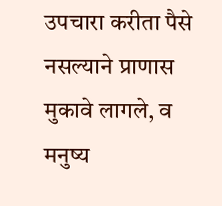उपचारा करीता पैसे नसल्याने प्राणास मुकावे लागले, व मनुष्य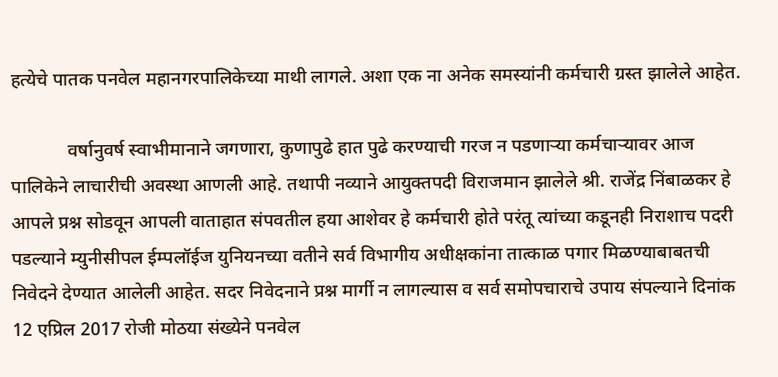हत्येचे पातक पनवेल महानगरपालिकेच्या माथी लागले. अशा एक ना अनेक समस्यांनी कर्मचारी ग्रस्त झालेले आहेत.

            वर्षानुवर्ष स्वाभीमानाने जगणारा, कुणापुढे हात पुढे करण्याची गरज न पडणाऱ्या कर्मचाऱ्यावर आज पालिकेने लाचारीची अवस्था आणली आहे. तथापी नव्याने आयुक्तपदी विराजमान झालेले श्री. राजेंद्र निंबाळकर हे आपले प्रश्न सोडवून आपली वाताहात संपवतील हया आशेवर हे कर्मचारी होते परंतू त्यांच्या कडूनही निराशाच पदरी पडल्याने म्युनीसीपल ईम्पलॉईज युनियनच्या वतीने सर्व विभागीय अधीक्षकांना तात्काळ पगार मिळण्याबाबतची निवेदने देण्यात आलेली आहेत. सदर निवेदनाने प्रश्न मार्गी न लागल्यास व सर्व समोपचाराचे उपाय संपल्याने दिनांक 12 एप्रिल 2017 रोजी मोठया संख्येने पनवेल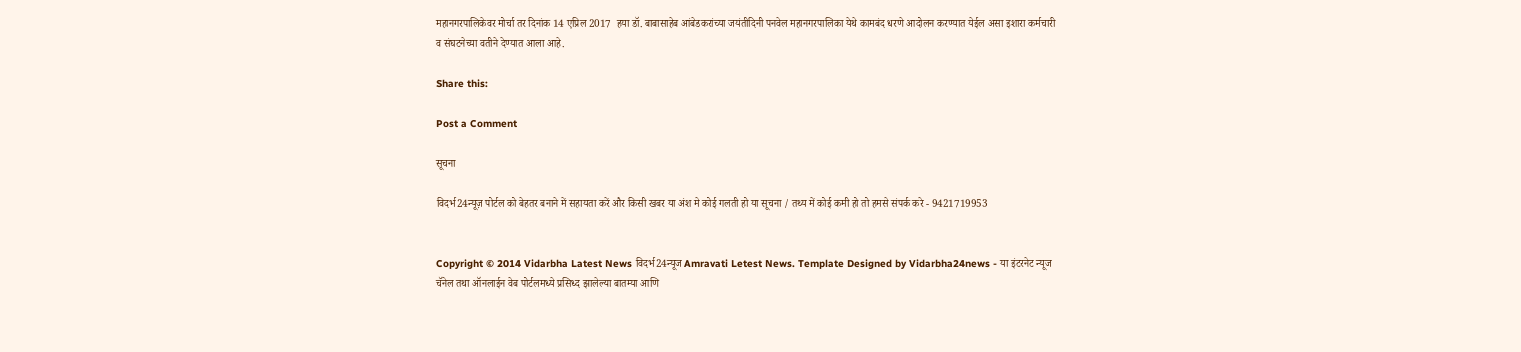महानगरपालिकेवर मोर्चा तर दिनांक 14 एप्रिल 2017  हया डॉ. बाबासाहेब आंबेडकरांच्या जयंतीदिनी पनवेल महानगरपालिका येथे कामबंद धरणे आदोलन करण्यात येईल असा इशारा कर्मचारी व संघटनेच्या वतीने देण्यात आला आहे.

Share this:

Post a Comment

सूचना

विदर्भ24न्यूज़ पोर्टल को बेहतर बनाने में सहायता करें और किसी खबर या अंश मे कोई गलती हो या सूचना / तथ्य में कोई कमी हो तो हमसे संपर्क करे - 9421719953


Copyright © 2014 Vidarbha Latest News विदर्भ24न्यूज Amravati Letest News. Template Designed by Vidarbha24news - या इंटरनेट न्यूज चॅनेल तथा ऑनलाईन वेब पोर्टलमध्ये प्रसिध्द झालेल्या बातम्या आणि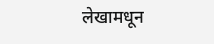लेखामधून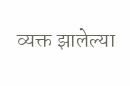व्यक्त झालेल्या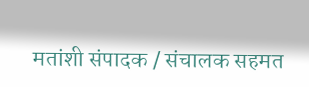मतांशी संपादक / संचालक सहमत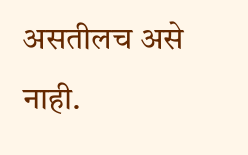असतीलच असे नाही.